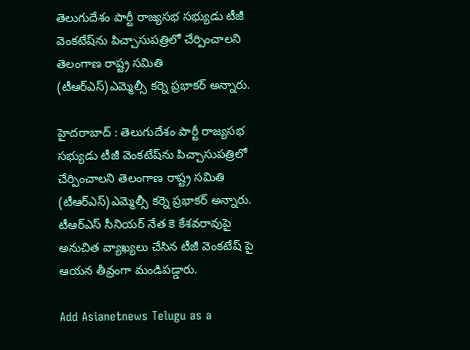తెలుగుదేశం పార్టీ రాజ్యసభ సభ్యుడు టీజీ వెంకటేష్‌ను పిచ్చాసుపత్రిలో చేర్పించాలని తెలంగాణ రాష్ట్ర సమితి (టీఆర్ఎస్)ఎమ్మెల్సీ కర్నె ప్రభాకర్‌ అన్నారు.

హైదరాబాద్‌ : తెలుగుదేశం పార్టీ రాజ్యసభ సభ్యుడు టీజీ వెంకటేష్‌ను పిచ్చాసుపత్రిలో చేర్పించాలని తెలంగాణ రాష్ట్ర సమితి (టీఆర్ఎస్)ఎమ్మెల్సీ కర్నె ప్రభాకర్‌ అన్నారు. టీఆర్‌ఎస్‌ సీనియర్‌ నేత కె కేశవరావుపై అనుచిత వ్యాఖ్యలు చేసిన టీజీ వెంకటేష్‌ పై ఆయన తీవ్రంగా మండిపడ్డారు.

Add Asianetnews Telugu as a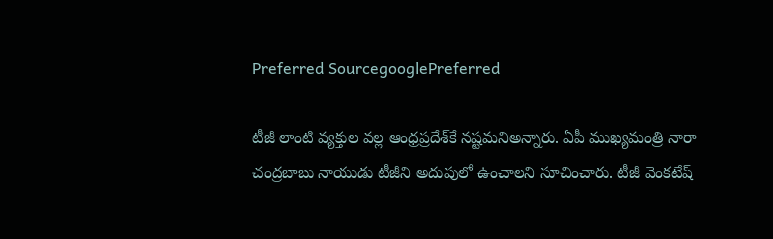Preferred SourcegooglePreferred

టీజీ లాంటి వ్యక్తుల వల్ల ఆంధ్రప్రదేశ్‌కే నష్టమనిఅన్నారు. ఏపీ ముఖ్యమంత్రి నారా చంద్రబాబు నాయుడు టీజీని అదుపులో ఉంచాలని సూచించారు. టీజీ వెంకటేష్‌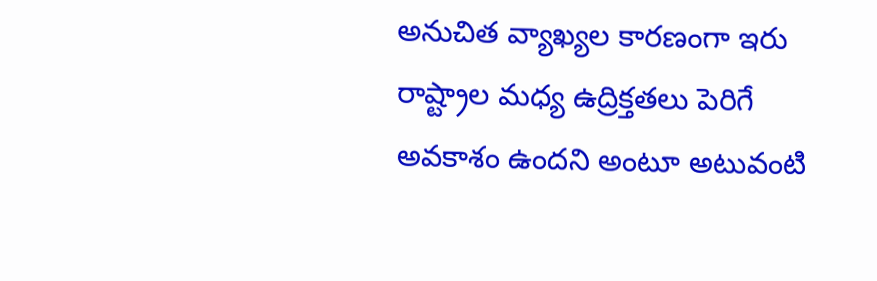అనుచిత వ్యాఖ్యల కారణంగా ఇరు రాష్ట్రాల మధ్య ఉద్రిక్తతలు పెరిగే అవకాశం ఉందని అంటూ అటువంటి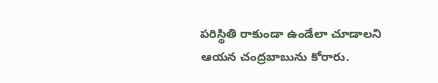పరిస్థితి రాకుండా ఉండేలా చూడాలని ఆయన చంద్రబాబును కోరారు.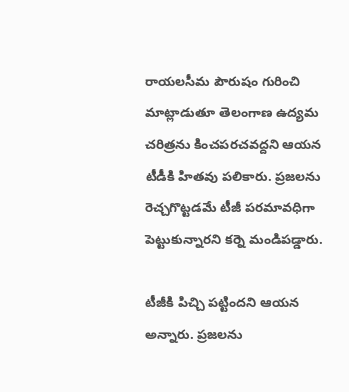రాయలసీమ పౌరుషం గురించి మాట్లాడుతూ తెలంగాణ ఉద్యమ చరిత్రను కించపరచవద్దని ఆయన టీడీకి హితవు పలికారు. ప్రజలను రెచ్చగొట్టడమే టీజీ పరమావధిగా పెట్టుకున్నారని కర్నె మండిపడ్డారు.

టీజీకి పిచ్చి పట్టిందని ఆయన అన్నారు. ప్రజలను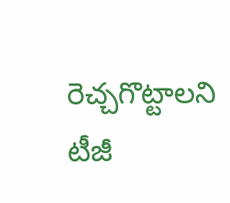రెచ్చగొట్టాలని టీజీ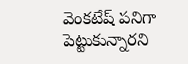వెంకటేష్‌ పనిగా పెట్టుకున్నారని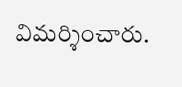విమర్శించారు.